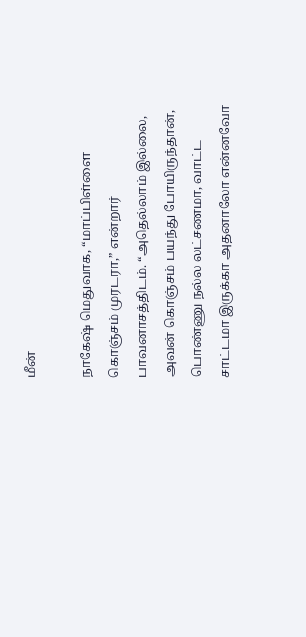மீன்

நாகேஷ் மெதுவாக, “மாப்பிள்ளை கொஞ்சம் முரடரா,” என்றார் பாவனாசத்திடம். “அதெல்லாம் இல்லை, அவன் கொஞ்சம் பயந்து போயிருந்தான், பொண்ணு நல்ல லட்சணமா, வாட்ட சாட்டமா இருக்கா அதனாலோ என்னவோ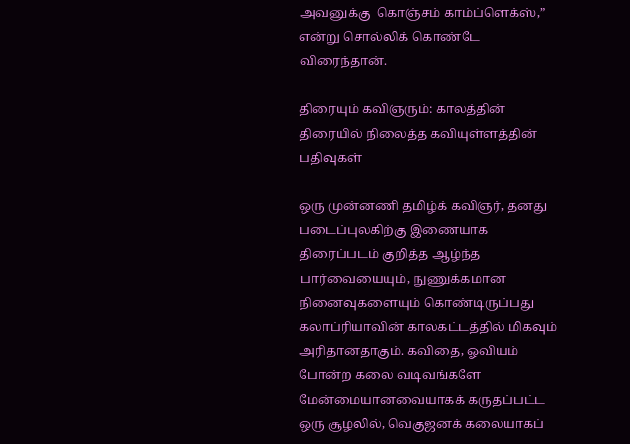அவனுக்கு  கொஞ்சம் காம்ப்ளெக்ஸ்,” என்று சொல்லிக் கொண்டே விரைந்தான்.

திரையும் கவிஞரும்: காலத்தின் திரையில் நிலைத்த கவியுள்ளத்தின் பதிவுகள்

ஒரு முன்னணி தமிழ்க் கவிஞர், தனது படைப்புலகிற்கு இணையாக திரைப்படம் குறித்த ஆழ்ந்த பார்வையையும், நுணுக்கமான நினைவுகளையும் கொண்டிருப்பது கலாப்ரியாவின் காலகட்டத்தில் மிகவும் அரிதானதாகும். கவிதை, ஓவியம் போன்ற கலை வடிவங்களே மேன்மையானவையாகக் கருதப்பட்ட ஒரு சூழலில், வெகுஜனக் கலையாகப்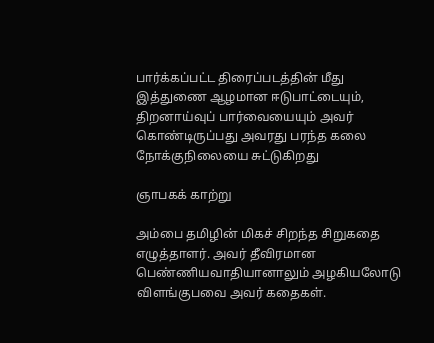பார்க்கப்பட்ட திரைப்படத்தின் மீது இத்துணை ஆழமான ஈடுபாட்டையும், திறனாய்வுப் பார்வையையும் அவர் கொண்டிருப்பது அவரது பரந்த கலை நோக்குநிலையை சுட்டுகிறது

ஞாபகக் காற்று

அம்பை தமிழின் மிகச் சிறந்த சிறுகதை எழுத்தாளர். அவர் தீவிரமான பெண்ணியவாதியானாலும் அழகியலோடு விளங்குபவை அவர் கதைகள்.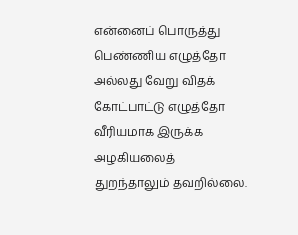என்னைப் பொருத்து பெண்ணிய எழுத்தோ அல்லது வேறு விதக் கோட்பாட்டு எழுத்தோ வீரியமாக இருக்க அழகியலைத் துறந்தாலும் தவறில்லை.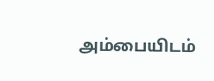அம்பையிடம்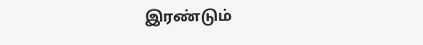இரண்டும்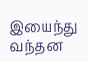இயைந்து வந்தன